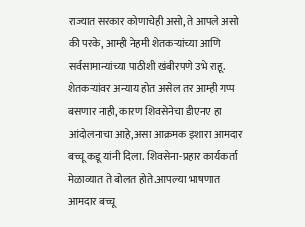राज्यात सरकार कोणाचेही असो, ते आपले असो की परके, आम्ही नेहमी शेतकऱ्यांच्या आणि सर्वसामान्यांच्या पाठीशी खंबीरपणे उभे राहू. शेतकऱ्यांवर अन्याय होत असेल तर आम्ही गप्प बसणार नाही, कारण शिवसेनेचा डीएनए हा आंदोलनाचा आहे,असा आक्रमक इशारा आमदार बच्चू कडू यांनी दिला. शिवसेना-प्रहार कार्यकर्ता मेळाव्यात ते बोलत होते.आपल्या भाषणात आमदार बच्चू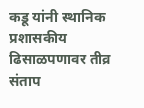कडू यांनी स्थानिक प्रशासकीय ढिसाळपणावर तीव्र संताप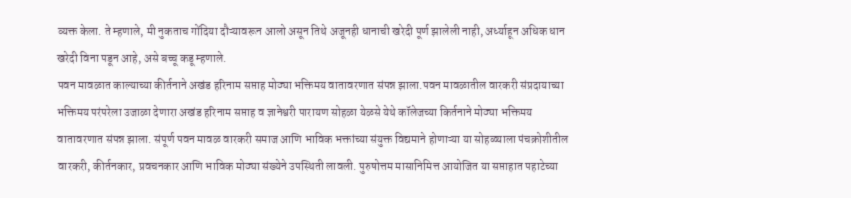व्यक्त केला. ते म्हणाले, मी नुकताच गोंदिया दौऱ्यावरून आलो असून तिथे अजूनही धानाची खरेदी पूर्ण झालेली नाही, अर्ध्याहून अधिक धान खरेदी विना पडून आहे, असे बच्चू कडू म्हणाले.
पवन मावळात काल्याच्या कीर्तनाने अखंड हरिनाम सप्ताह मोठ्या भक्तिमय वातावरणात संपन्न झाला.पवन मावळातील वारकरी संप्रदायाच्या भक्तिमय परंपरेला उजाळा देणारा अखंड हरिनाम सप्ताह व ज्ञानेश्वरी पारायण सोहळा येळसे येथे कॉलेजच्या किर्तनाने मोठ्या भक्तिमय वातावरणात संपन्न झाला. संपूर्ण पवन मावळ वारकरी समाज आणि भाविक भक्तांच्या संयुक्त विद्यमाने होणाऱ्या या सोहळ्याला पंचक्रोशीतील वारकरी, कीर्तनकार, प्रवचनकार आणि भाविक मोठ्या संख्येने उपस्थिती लावली. पुरुषोत्तम मासानिमित्त आयोजित या सप्ताहात पहाटेच्या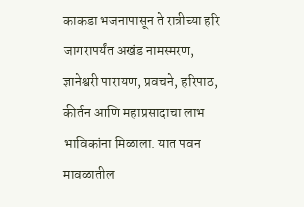काकडा भजनापासून ते रात्रीच्या हरि जागरापर्यंत अखंड नामस्मरण, ज्ञानेश्वरी पारायण, प्रवचने, हरिपाठ, कीर्तन आणि महाप्रसादाचा लाभ भाविकांना मिळाला. यात पवन मावळातील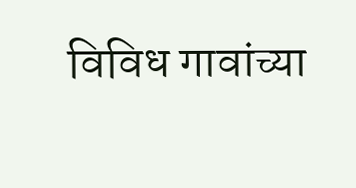विविध गावांच्या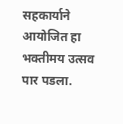सहकार्याने आयोजित हा भक्तीमय उत्सव पार पडला.